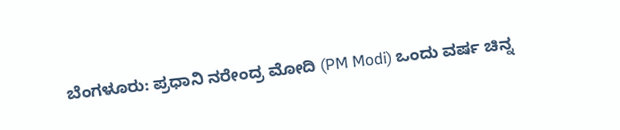ಬೆಂಗಳೂರು: ಪ್ರಧಾನಿ ನರೇಂದ್ರ ಮೋದಿ (PM Modi) ಒಂದು ವರ್ಷ ಚಿನ್ನ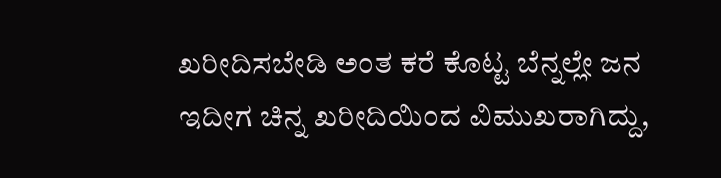ಖರೀದಿಸಬೇಡಿ ಅಂತ ಕರೆ ಕೊಟ್ಟ ಬೆನ್ನಲ್ಲೇ ಜನ ಇದೀಗ ಚಿನ್ನ ಖರೀದಿಯಿಂದ ವಿಮುಖರಾಗಿದ್ದು,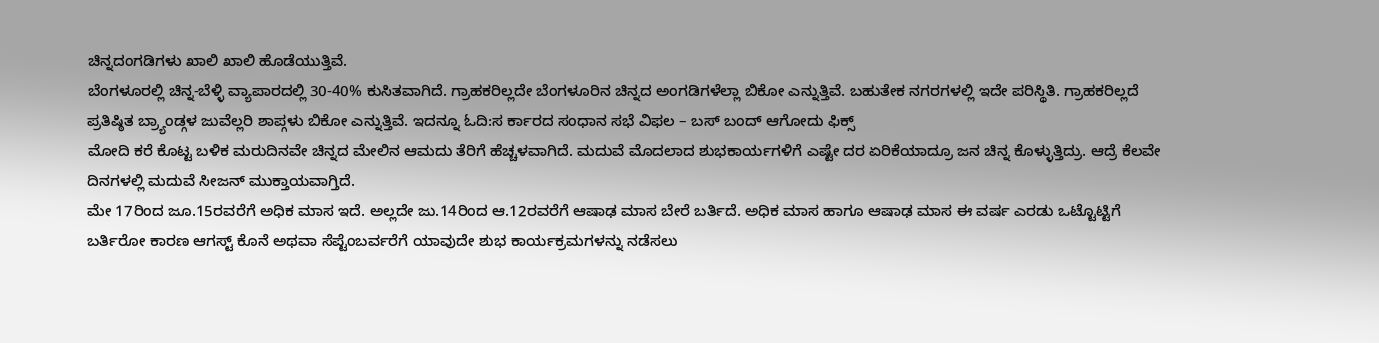ಚಿನ್ನದಂಗಡಿಗಳು ಖಾಲಿ ಖಾಲಿ ಹೊಡೆಯುತ್ತಿವೆ.
ಬೆಂಗಳೂರಲ್ಲಿ ಚಿನ್ನ-ಬೆಳ್ಳಿ ವ್ಯಾಪಾರದಲ್ಲಿ 30-40% ಕುಸಿತವಾಗಿದೆ. ಗ್ರಾಹಕರಿಲ್ಲದೇ ಬೆಂಗಳೂರಿನ ಚಿನ್ನದ ಅಂಗಡಿಗಳೆಲ್ಲಾ ಬಿಕೋ ಎನ್ನುತ್ತಿವೆ. ಬಹುತೇಕ ನಗರಗಳಲ್ಲಿ ಇದೇ ಪರಿಸ್ಥಿತಿ. ಗ್ರಾಹಕರಿಲ್ಲದೆ ಪ್ರತಿಷ್ಠಿತ ಬ್ರ್ಯಾಂಡ್ಗಳ ಜುವೆಲ್ಲರಿ ಶಾಪ್ಗಳು ಬಿಕೋ ಎನ್ನುತ್ತಿವೆ. ಇದನ್ನೂ ಓದಿ:ಸ ರ್ಕಾರದ ಸಂಧಾನ ಸಭೆ ವಿಫಲ – ಬಸ್ ಬಂದ್ ಆಗೋದು ಫಿಕ್ಸ್
ಮೋದಿ ಕರೆ ಕೊಟ್ಟ ಬಳಿಕ ಮರುದಿನವೇ ಚಿನ್ನದ ಮೇಲಿನ ಆಮದು ತೆರಿಗೆ ಹೆಚ್ಚಳವಾಗಿದೆ. ಮದುವೆ ಮೊದಲಾದ ಶುಭಕಾರ್ಯಗಳಿಗೆ ಎಷ್ಟೇ ದರ ಏರಿಕೆಯಾದ್ರೂ ಜನ ಚಿನ್ನ ಕೊಳ್ಳುತ್ತಿದ್ರು. ಆದ್ರೆ ಕೆಲವೇ ದಿನಗಳಲ್ಲಿ ಮದುವೆ ಸೀಜನ್ ಮುಕ್ತಾಯವಾಗ್ತಿದೆ.
ಮೇ 17ರಿಂದ ಜೂ.15ರವರೆಗೆ ಅಧಿಕ ಮಾಸ ಇದೆ. ಅಲ್ಲದೇ ಜು.14ರಿಂದ ಆ.12ರವರೆಗೆ ಆಷಾಢ ಮಾಸ ಬೇರೆ ಬರ್ತಿದೆ. ಅಧಿಕ ಮಾಸ ಹಾಗೂ ಆಷಾಢ ಮಾಸ ಈ ವರ್ಷ ಎರಡು ಒಟ್ಟೊಟ್ಟಿಗೆ ಬರ್ತಿರೋ ಕಾರಣ ಆಗಸ್ಟ್ ಕೊನೆ ಅಥವಾ ಸೆಪ್ಟೆಂಬರ್ವರೆಗೆ ಯಾವುದೇ ಶುಭ ಕಾರ್ಯಕ್ರಮಗಳನ್ನು ನಡೆಸಲು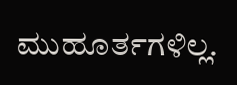ಮುಹೂರ್ತಗಳಿಲ್ಲ.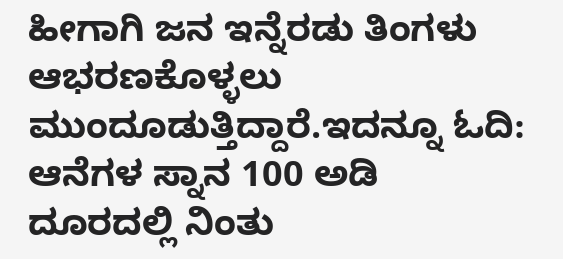ಹೀಗಾಗಿ ಜನ ಇನ್ನೆರಡು ತಿಂಗಳು ಆಭರಣಕೊಳ್ಳಲು ಮುಂದೂಡುತ್ತಿದ್ದಾರೆ.ಇದನ್ನೂ ಓದಿ: ಆನೆಗಳ ಸ್ನಾನ 100 ಅಡಿ ದೂರದಲ್ಲಿ ನಿಂತು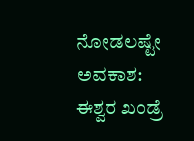ನೋಡಲಷ್ಟೇ ಅವಕಾಶ: ಈಶ್ವರ ಖಂಡ್ರೆ